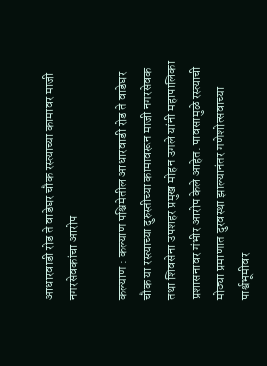आधारवाडी रोड ते वाडेघर चौक रस्त्याच्या कामावर माजी नगरसेवकांचा आरोप

कल्याण : कल्याण पश्चिमेतील आधारवाडी रोड ते वाडेघर चौक या रस्त्याच्या दुरुस्तीच्या कामावरून माजी नगरसेवक तथा शिवसेना उपशहर प्रमुख मोहन उगले यांनी महापालिका प्रशासनावर गंभीर आरोप केले आहेत. पावसामुळे रस्त्याची मोठ्या प्रमाणात दुरवस्था झाल्यानंतर गणेशोत्सवाच्या पार्श्वभूमीवर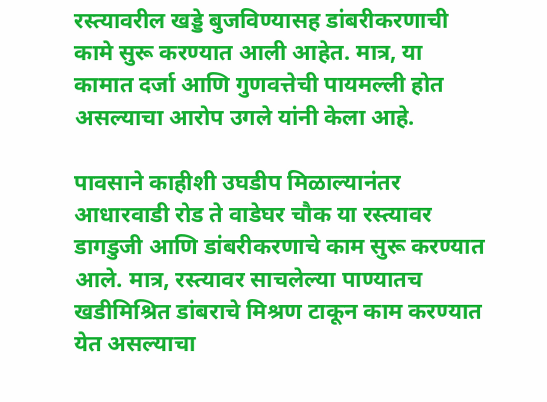रस्त्यावरील खड्डे बुजविण्यासह डांबरीकरणाची कामे सुरू करण्यात आली आहेत. मात्र, या कामात दर्जा आणि गुणवत्तेची पायमल्ली होत असल्याचा आरोप उगले यांनी केला आहे.

पावसाने काहीशी उघडीप मिळाल्यानंतर आधारवाडी रोड ते वाडेघर चौक या रस्त्यावर डागडुजी आणि डांबरीकरणाचे काम सुरू करण्यात आले. मात्र, रस्त्यावर साचलेल्या पाण्यातच खडीमिश्रित डांबराचे मिश्रण टाकून काम करण्यात येत असल्याचा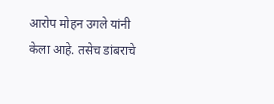आरोप मोहन उगले यांनी केला आहे. तसेच डांबराचे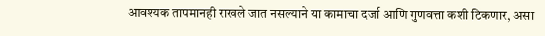आवश्यक तापमानही राखले जात नसल्याने या कामाचा दर्जा आणि गुणवत्ता कशी टिकणार, असा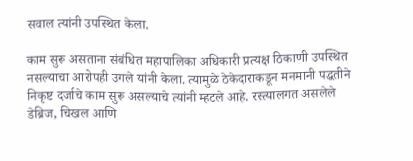सवाल त्यांनी उपस्थित केला.

काम सुरू असताना संबंधित महापालिका अधिकारी प्रत्यक्ष ठिकाणी उपस्थित नसल्याचा आरोपही उगले यांनी केला. त्यामुळे ठेकेदाराकडून मनमानी पद्धतीने निकृष्ट दर्जाचे काम सुरू असल्याचे त्यांनी म्हटले आहे. रस्त्यालगत असलेले डेब्रिज, चिखल आणि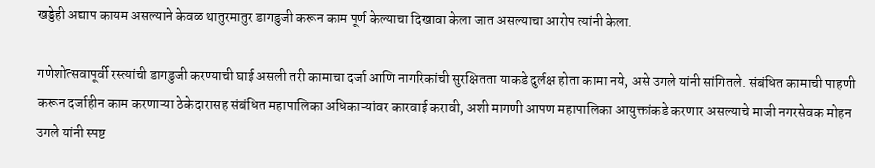खड्डेही अद्याप कायम असल्याने केवळ थातुरमातुर डागडुजी करून काम पूर्ण केल्याचा दिखावा केला जात असल्याचा आरोप त्यांनी केला.

गणेशोत्सवापूर्वी रस्त्यांची डागडुजी करण्याची घाई असली तरी कामाचा दर्जा आणि नागरिकांची सुरक्षितता याकडे दुर्लक्ष होता कामा नये, असे उगले यांनी सांगितले. संबंधित कामाची पाहणी करून दर्जाहीन काम करणाऱ्या ठेकेदारासह संबंधित महापालिका अधिकाऱ्यांवर कारवाई करावी, अशी मागणी आपण महापालिका आयुक्तांकडे करणार असल्याचे माजी नगरसेवक मोहन उगले यांनी स्पष्ट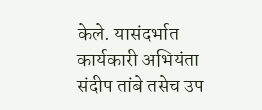केले. यासंदर्भात कार्यकारी अभियंता संदीप तांबे तसेच उप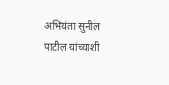अभियंता सुनील पाटील यांच्याशी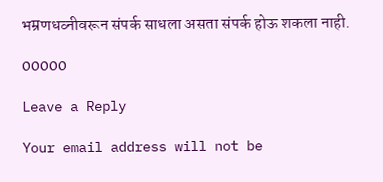भम्रणधव्नीवरून संपर्क साधला असता संपर्क होऊ शकला नाही.

00000

Leave a Reply

Your email address will not be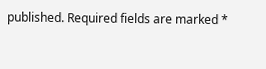published. Required fields are marked *